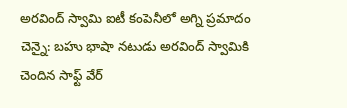అరవింద్ స్వామి ఐటీ కంపెనీలో అగ్ని ప్రమాదం
చెన్నై: బహు భాషా నటుడు అరవింద్ స్వామికి చెందిన సాఫ్ట్ వేర్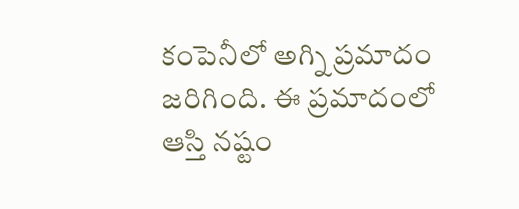కంపెనీలో అగ్ని ప్రమాదం జరిగింది. ఈ ప్రమాదంలో ఆస్తి నష్టం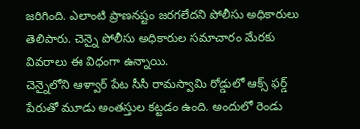జరిగింది. ఎలాంటి ప్రాణనష్టం జరగలేదని పోలీసు అధికారులు తెలిపారు. చెన్నై పోలీసు అధికారుల సమాచారం మేరకు వివరాలు ఈ విధంగా ఉన్నాయి.
చెన్నైలోని ఆళ్వార్ పేట సీసీ రామస్వామి రోడ్డులో ఆక్స్ ఫర్డ్ పేరుతో మూడు అంతస్తుల కట్టడం ఉంది. అందులో రెండు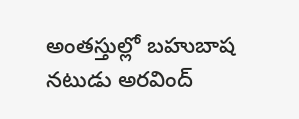అంతస్తుల్లో బహుబాష నటుడు అరవింద్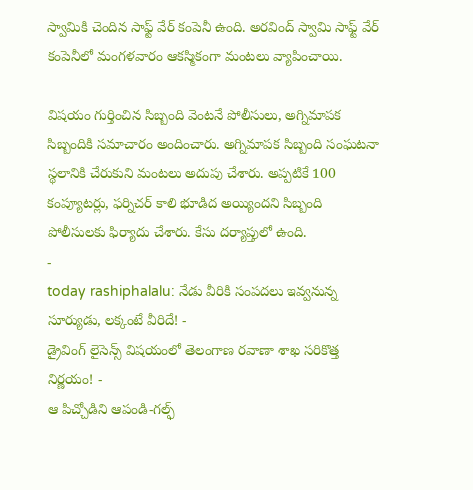స్వామికి చెందిన సాఫ్ట్ వేర్ కంపెనీ ఉంది. అరవింద్ స్వామి సాఫ్ట్ వేర్ కంపెనీలో మంగళవారం ఆకస్మికంగా మంటలు వ్యాపించాయి.

విషయం గుర్తించిన సిబ్బంది వెంటనే పోలీసులు, అగ్నిమాపక సిబ్బందికి సమాచారం అందించారు. అగ్నిమాపక సిబ్బంది సంఘటనా స్థలానికి చేరుకుని మంటలు అదుపు చేశారు. అప్పటికే 100 కంప్యూటర్లు, ఫర్నిచర్ కాలి భూడిద అయ్యిందని సిబ్బంది పోలీసులకు ఫిర్యాదు చేశారు. కేసు దర్యాప్తులో ఉంది.
-
today rashiphalalu: నేడు వీరికి సంపదలు ఇవ్వనున్న సూర్యుడు, లక్కంటే వీరిదే! -
డ్రైవింగ్ లైసెన్స్ విషయంలో తెలంగాణ రవాణా శాఖ సరికొత్త నిర్ణయం! -
ఆ పిచ్చోడిని ఆపండి-గల్ఫ్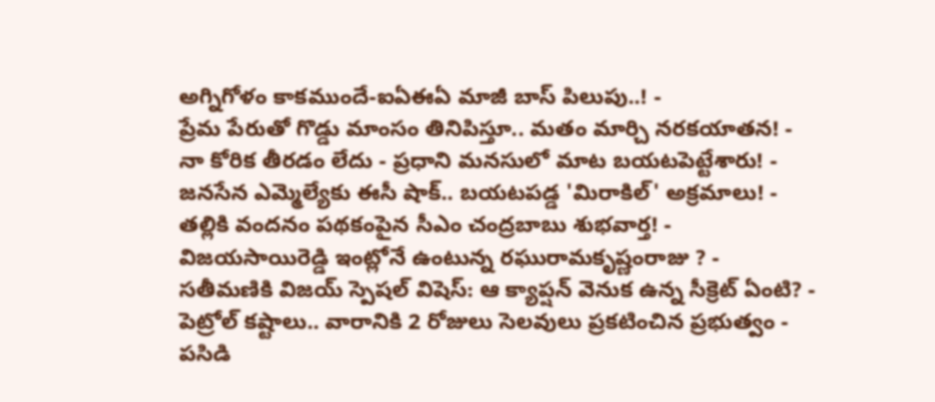అగ్నిగోళం కాకముందే-ఐఏఈఏ మాజీ బాస్ పిలుపు..! -
ప్రేమ పేరుతో గొడ్డు మాంసం తినిపిస్తూ.. మతం మార్చి నరకయాతన! -
నా కోరిక తీరడం లేదు - ప్రధాని మనసులో మాట బయటపెట్టేశారు! -
జనసేన ఎమ్మెల్యేకు ఈసీ షాక్.. బయటపడ్డ 'మిరాకిల్' అక్రమాలు! -
తల్లికి వందనం పథకంపైన సీఎం చంద్రబాబు శుభవార్త! -
విజయసాయిరెడ్డి ఇంట్లోనే ఉంటున్న రఘురామకృష్ణంరాజు ? -
సతీమణికి విజయ్ స్పెషల్ విషెస్: ఆ క్యాప్షన్ వెనుక ఉన్న సీక్రెట్ ఏంటి? -
పెట్రోల్ కష్టాలు.. వారానికి 2 రోజులు సెలవులు ప్రకటించిన ప్రభుత్వం -
పసిడి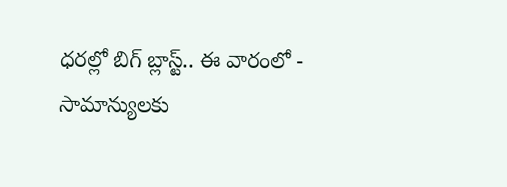ధరల్లో బిగ్ బ్లాస్ట్.. ఈ వారంలో -
సామాన్యులకు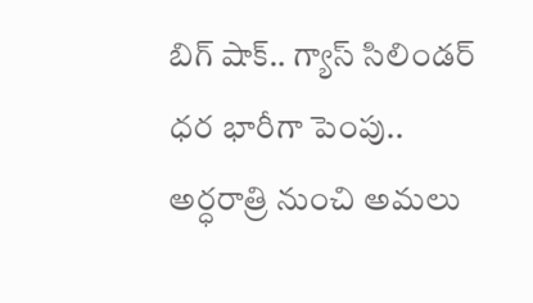బిగ్ షాక్.. గ్యాస్ సిలిండర్ ధర భారీగా పెంపు.. అర్ధరాత్రి నుంచి అమలు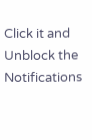Click it and Unblock the Notifications